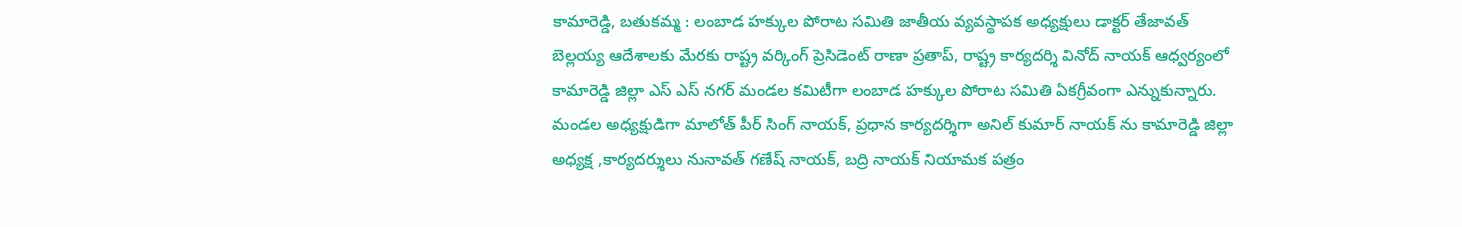కామారెడ్డి, బతుకమ్మ : లంబాడ హక్కుల పోరాట సమితి జాతీయ వ్యవస్థాపక అధ్యక్షులు డాక్టర్ తేజావత్ బెల్లయ్య ఆదేశాలకు మేరకు రాష్ట్ర వర్కింగ్ ప్రెసిడెంట్ రాణా ప్రతాప్, రాష్ట్ర కార్యదర్శి వినోద్ నాయక్ ఆధ్వర్యంలో కామారెడ్డి జిల్లా ఎస్ ఎస్ నగర్ మండల కమిటీగా లంబాడ హక్కుల పోరాట సమితి ఏకగ్రీవంగా ఎన్నుకున్నారు. మండల అధ్యక్షుడిగా మాలోత్ పీర్ సింగ్ నాయక్, ప్రధాన కార్యదర్శిగా అనిల్ కుమార్ నాయక్ ను కామారెడ్డి జిల్లా అధ్యక్ష ,కార్యదర్శులు నునావత్ గణేష్ నాయక్, బద్రి నాయక్ నియామక పత్రం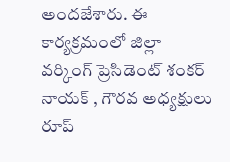అందజేశారు. ఈ కార్యక్రమంలో జిల్లా వర్కింగ్ ప్రెసిడెంట్ శంకర్ నాయక్ , గౌరవ అధ్యక్షులు రూప్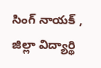సింగ్ నాయక్ , జిల్లా విద్యార్థి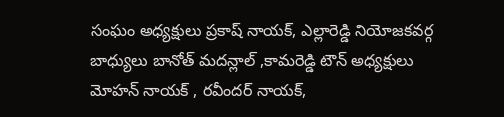సంఘం అధ్యక్షులు ప్రకాష్ నాయక్, ఎల్లారెడ్డి నియోజకవర్గ బాధ్యులు బానోత్ మదన్లాల్ ,కామరెడ్డి టౌన్ అధ్యక్షులు మోహన్ నాయక్ , రవీందర్ నాయక్,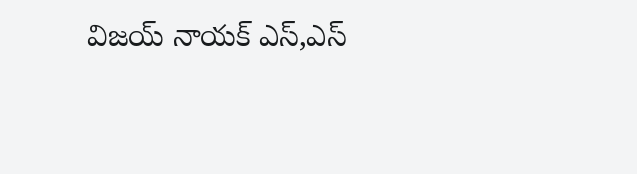విజయ్ నాయక్ ఎస్,ఎస్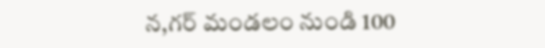న,గర్ మండలం నుండి 100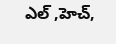ఎల్ ,హెచ్,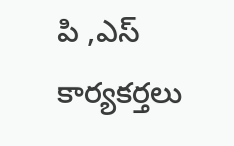పి ,ఎస్ కార్యకర్తలు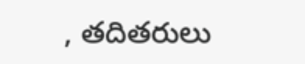, తదితరులు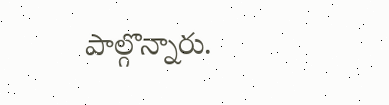పాల్గొన్నారు.